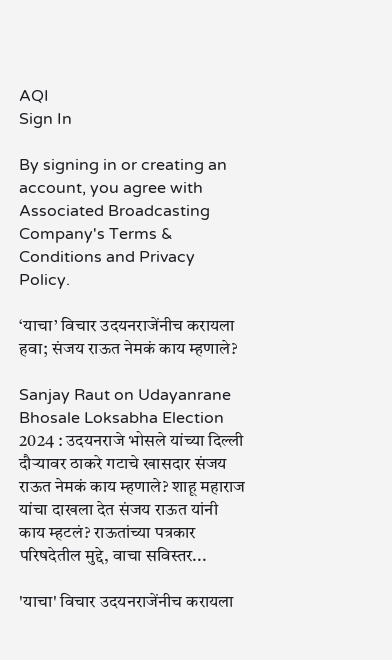AQI
Sign In

By signing in or creating an account, you agree with Associated Broadcasting Company's Terms & Conditions and Privacy Policy.

‘याचा’ विचार उदयनराजेंनीच करायला हवा; संजय राऊत नेमकं काय म्हणाले?

Sanjay Raut on Udayanrane Bhosale Loksabha Election 2024 : उदयनराजे भोसले यांच्या दिल्ली दौऱ्यावर ठाकरे गटाचे खासदार संजय राऊत नेमकं काय म्हणाले? शाहू महाराज यांचा दाखला देत संजय राऊत यांनी काय म्हटलं? राऊतांच्या पत्रकार परिषदेतील मुद्दे, वाचा सविस्तर...

'याचा' विचार उदयनराजेंनीच करायला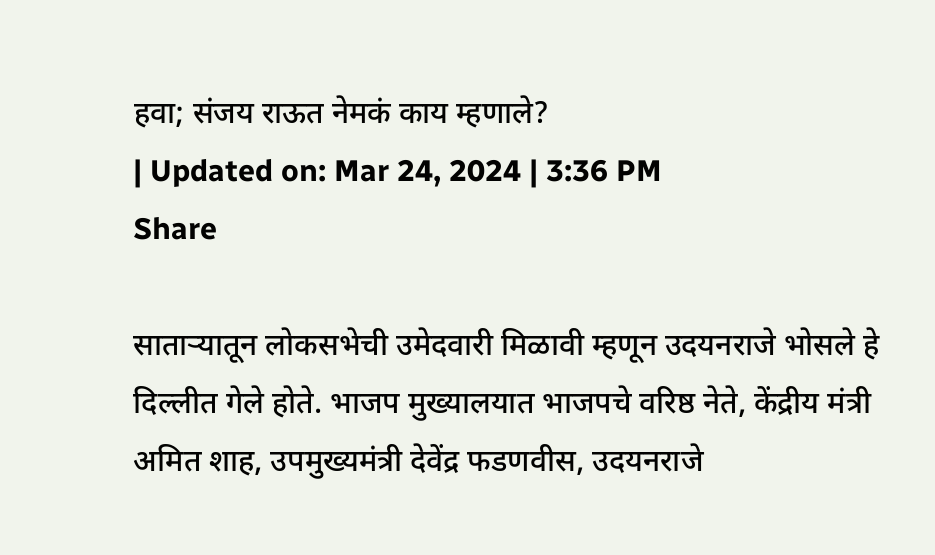हवा; संजय राऊत नेमकं काय म्हणाले?
| Updated on: Mar 24, 2024 | 3:36 PM
Share

साताऱ्यातून लोकसभेची उमेदवारी मिळावी म्हणून उदयनराजे भोसले हे दिल्लीत गेले होते. भाजप मुख्यालयात भाजपचे वरिष्ठ नेते, केंद्रीय मंत्री अमित शाह, उपमुख्यमंत्री देवेंद्र फडणवीस, उदयनराजे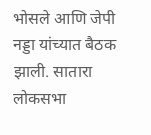भोसले आणि जेपी नड्डा यांच्यात बैठक झाली. सातारा लोकसभा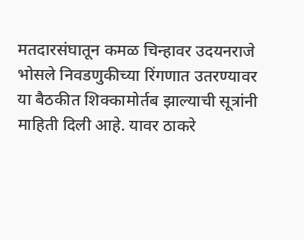मतदारसंघातून कमळ चिन्हावर उदयनराजे भोसले निवडणुकीच्या रिंगणात उतरण्यावर या बैठकीत शिक्कामोर्तब झाल्याची सूत्रांनी माहिती दिली आहे. यावर ठाकरे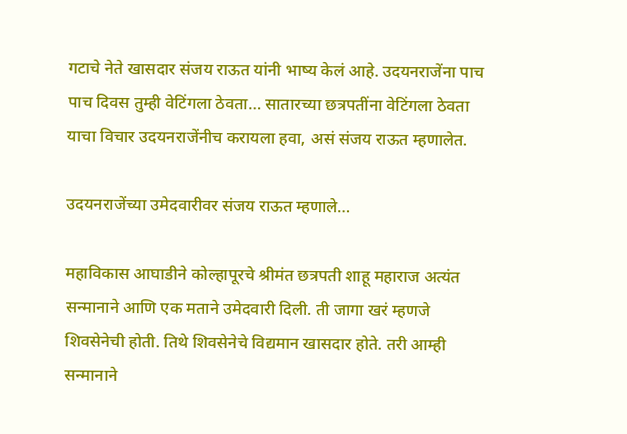गटाचे नेते खासदार संजय राऊत यांनी भाष्य केलं आहे. उदयनराजेंना पाच पाच दिवस तुम्ही वेटिंगला ठेवता… सातारच्या छत्रपतींना वेटिंगला ठेवता याचा विचार उदयनराजेंनीच करायला हवा, असं संजय राऊत म्हणालेत.

उदयनराजेंच्या उमेदवारीवर संजय राऊत म्हणाले…

महाविकास आघाडीने कोल्हापूरचे श्रीमंत छत्रपती शाहू महाराज अत्यंत सन्मानाने आणि एक मताने उमेदवारी दिली. ती जागा खरं म्हणजे शिवसेनेची होती. तिथे शिवसेनेचे विद्यमान खासदार होते. तरी आम्ही सन्मानाने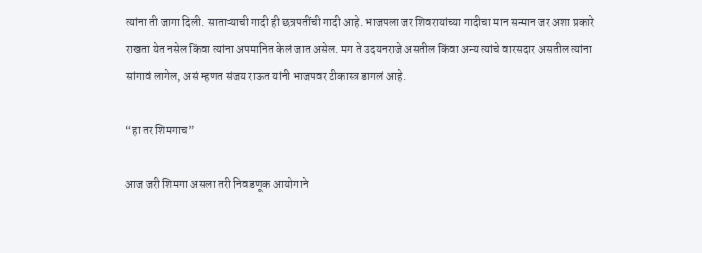त्यांना ती जागा दिली. साताऱ्याची गादी ही छत्रपतींची गादी आहे. भाजपला जर शिवरायांच्या गादीचा मान सन्मान जर अशा प्रकारे राखता येत नसेल किंवा त्यांना अपमानित केलं जात असेल. मग ते उदयनराजे असतील किंवा अन्य त्यांचे वारसदार असतील त्यांना सांगावं लागेल, असं म्हणत संजय राऊत यांनी भाजपवर टीकास्त्र डागलं आहे.

“हा तर शिमगाच”

आज जरी शिमगा असला तरी निवडणूक आयोगाने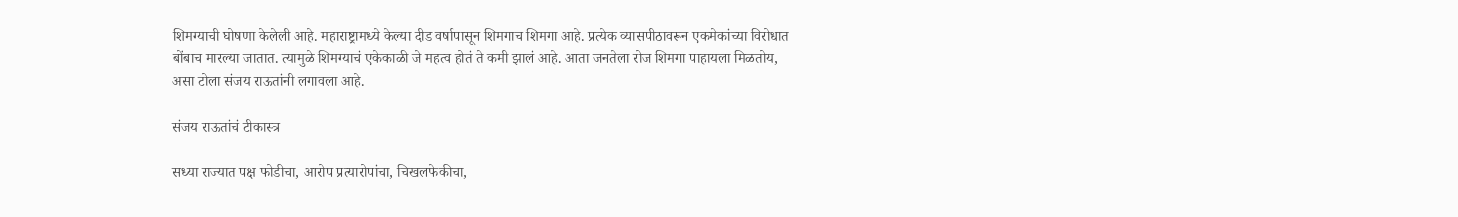शिमग्याची घोषणा केलेली आहे. महाराष्ट्रामध्ये केल्या दीड वर्षापासून शिमगाच शिमगा आहे. प्रत्येक व्यासपीठावरून एकमेकांच्या विरोधात बोंबाच मारल्या जातात. त्यामुळे शिमग्याचं एकेकाळी जे महत्व होतं ते कमी झालं आहे. आता जनतेला रोज शिमगा पाहायला मिळतोय, असा टोला संजय राऊतांनी लगावला आहे.

संजय राऊतांचं टीकास्त्र

सध्या राज्यात पक्ष फोडीचा, आरोप प्रत्यारोपांचा, चिखलफेकीचा,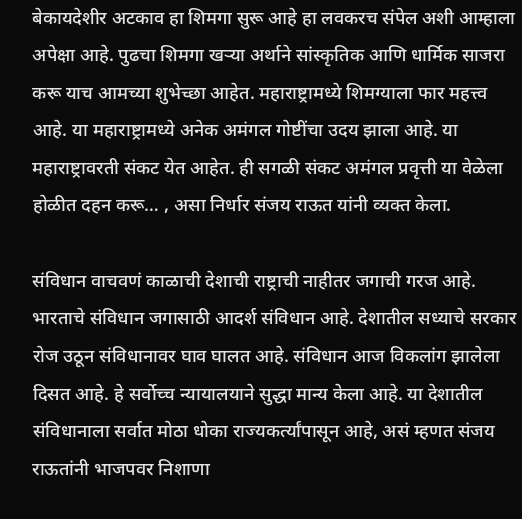बेकायदेशीर अटकाव हा शिमगा सुरू आहे हा लवकरच संपेल अशी आम्हाला अपेक्षा आहे. पुढचा शिमगा खऱ्या अर्थाने सांस्कृतिक आणि धार्मिक साजरा करू याच आमच्या शुभेच्छा आहेत. महाराष्ट्रामध्ये शिमग्याला फार महत्त्व आहे. या महाराष्ट्रामध्ये अनेक अमंगल गोष्टींचा उदय झाला आहे. या महाराष्ट्रावरती संकट येत आहेत. ही सगळी संकट अमंगल प्रवृत्ती या वेळेला होळीत दहन करू… , असा निर्धार संजय राऊत यांनी व्यक्त केला.

संविधान वाचवणं काळाची देशाची राष्ट्राची नाहीतर जगाची गरज आहे. भारताचे संविधान जगासाठी आदर्श संविधान आहे. देशातील सध्याचे सरकार रोज उठून संविधानावर घाव घालत आहे. संविधान आज विकलांग झालेला दिसत आहे. हे सर्वोच्च न्यायालयाने सुद्धा मान्य केला आहे. या देशातील संविधानाला सर्वात मोठा धोका राज्यकर्त्यांपासून आहे, असं म्हणत संजय राऊतांनी भाजपवर निशाणा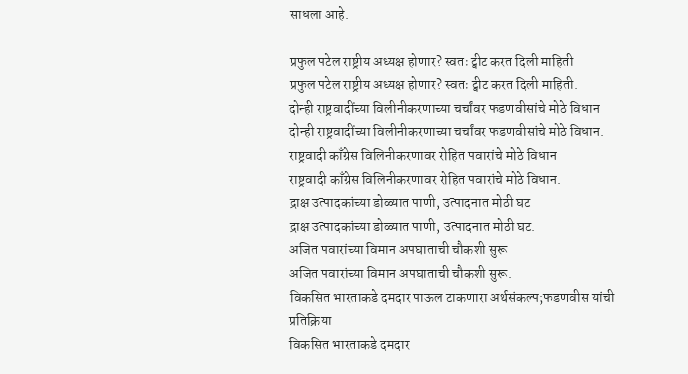साधला आहे.

प्रफुल पटेल राष्ट्रीय अध्यक्ष होणार? स्वतः ट्वीट करत दिली माहिती
प्रफुल पटेल राष्ट्रीय अध्यक्ष होणार? स्वतः ट्वीट करत दिली माहिती.
दोन्ही राष्ट्रवादींच्या विलीनीकरणाच्या चर्चांवर फडणवीसांचे मोठे विधान
दोन्ही राष्ट्रवादींच्या विलीनीकरणाच्या चर्चांवर फडणवीसांचे मोठे विधान.
राष्ट्रवादी काँग्रेस विलिनीकरणावर रोहित पवारांचे मोठे विधान
राष्ट्रवादी काँग्रेस विलिनीकरणावर रोहित पवारांचे मोठे विधान.
द्राक्ष उत्पादकांच्या डोळ्यात पाणी, उत्पादनात मोठी घट
द्राक्ष उत्पादकांच्या डोळ्यात पाणी, उत्पादनात मोठी घट.
अजित पवारांच्या विमान अपघाताची चौकशी सुरू
अजित पवारांच्या विमान अपघाताची चौकशी सुरू.
विकसित भारताकडे दमदार पाऊल टाकणारा अर्थसंकल्प;फडणवीस यांची प्रतिक्रिया
विकसित भारताकडे दमदार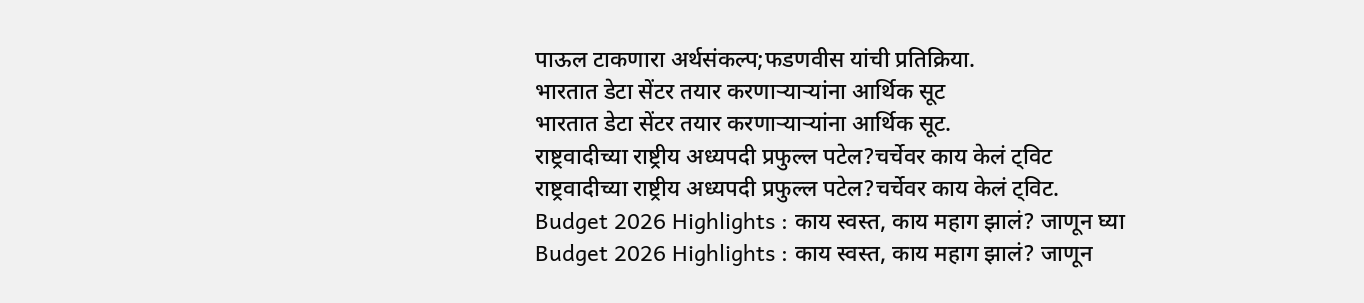पाऊल टाकणारा अर्थसंकल्प;फडणवीस यांची प्रतिक्रिया.
भारतात डेटा सेंटर तयार करणाऱ्याऱ्यांना आर्थिक सूट
भारतात डेटा सेंटर तयार करणाऱ्याऱ्यांना आर्थिक सूट.
राष्ट्रवादीच्या राष्ट्रीय अध्यपदी प्रफुल्ल पटेल?चर्चेवर काय केलं ट्विट
राष्ट्रवादीच्या राष्ट्रीय अध्यपदी प्रफुल्ल पटेल?चर्चेवर काय केलं ट्विट.
Budget 2026 Highlights : काय स्वस्त, काय महाग झालं? जाणून घ्या
Budget 2026 Highlights : काय स्वस्त, काय महाग झालं? जाणून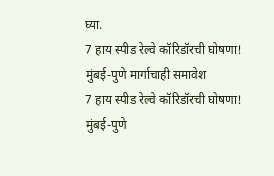घ्या.
7 हाय स्पीड रेल्वे कॉरिडॉरची घोषणा! मुंबई-पुणे मार्गाचाही समावेश
7 हाय स्पीड रेल्वे कॉरिडॉरची घोषणा! मुंबई-पुणे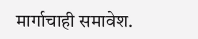मार्गाचाही समावेश.